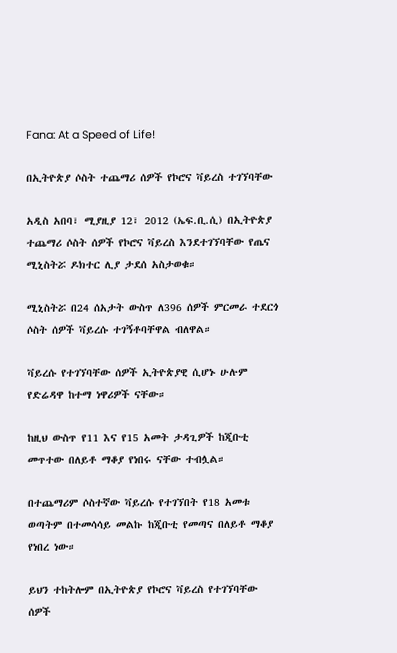Fana: At a Speed of Life!

በኢትዮጵያ ሶስት ተጨማሪ ሰዎች የኮሮና ቫይረስ ተገኘባቸው

አዲስ አበባ፣ ሚያዚያ 12፣ 2012 (ኤፍ.ቢ.ሲ) በኢትዮጵያ ተጨማሪ ሶስት ሰዎች የኮሮና ቫይረስ እንደተገኘባቸው የጤና ሚኒስትሯ ዶክተር ሊያ ታደሰ አስታወቁ።

ሚኒስትሯ በ24 ሰአታት ውስጥ ለ396 ሰዎች ምርመራ ተደርጎ ሶስት ሰዎች ቫይረሱ ተገኝቶባቸዋል ብለዋል።

ቫይረሱ የተገኘባቸው ሰዎች ኢትዮጵያዊ ሲሆኑ ሁሉም የድሬዳዋ ከተማ ነዋሪዎች ናቸው።

ከዚህ ውስጥ የ11 እና የ15 አመት ታዳጊዎች ከጂቡቲ መጥተው በለይቶ ማቆያ የነበሩ ናቸው ተብሏል።

በተጨማሪም ሶስተኛው ቫይረሱ የተገኘበት የ18 አመቱ ወጣትም በተመሳሳይ መልኩ ከጂቡቲ የመጣና በለይቶ ማቆያ የነበረ ነው።

ይህን ተከትሎም በኢትዮጵያ የኮሮና ቫይረስ የተገኘባቸው ሰዎች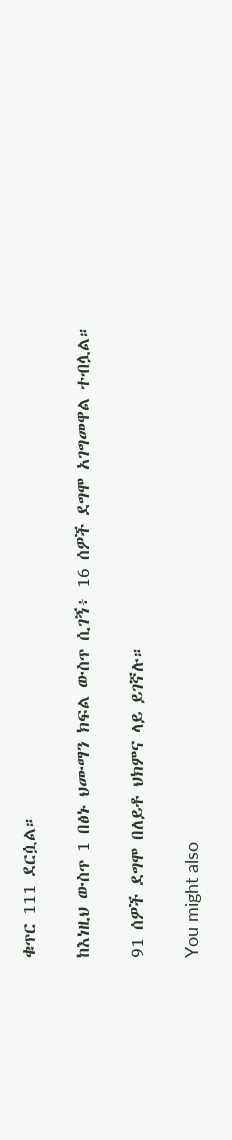ቁጥር 111 ደርሷል።

ከእነዚህ ውስጥ 1 በፅኑ ህሙማን ክፍል ውስጥ ሲገኝ፥ 16 ሰዎች ደግሞ አገግመዋል ተብሏል።

91 ሰዎች ደግሞ በለይቶ ህክምና ላይ ይገኛሉ።

You might also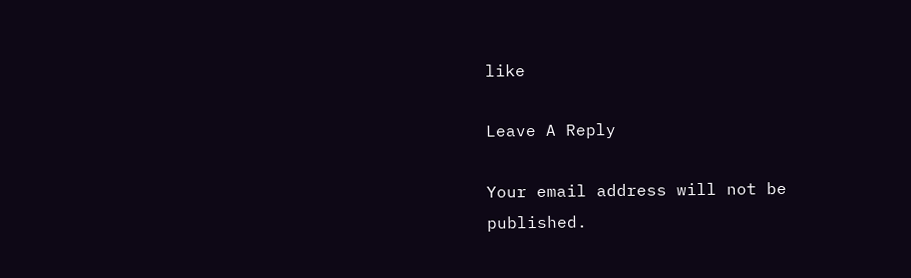like

Leave A Reply

Your email address will not be published.